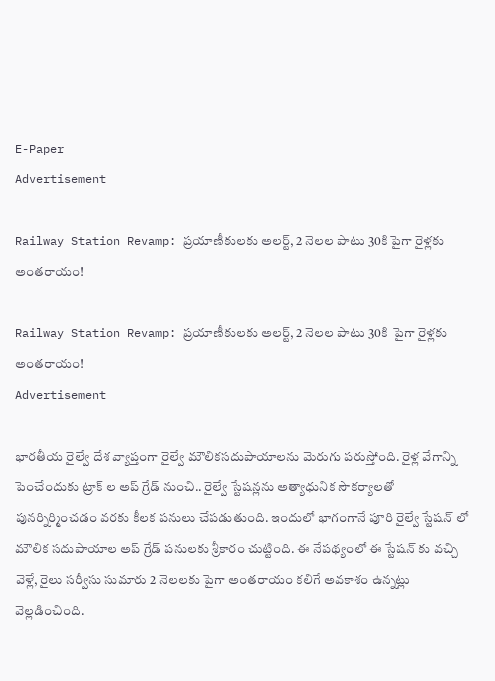E-Paper
Advertisement

Railway Station Revamp: ప్రయాణీకులకు అలర్ట్, 2 నెలల పాటు 30కి పైగా రైళ్లకు అంతరాయం!

Railway Station Revamp: ప్రయాణీకులకు అలర్ట్, 2 నెలల పాటు 30కి  పైగా రైళ్లకు అంతరాయం!
Advertisement

భారతీయ రైల్వే దేశ వ్యాప్తంగా రైల్వే మౌలికసదుపాయాలను మెరుగు పరుస్తోంది. రైళ్ల వేగాన్ని పెంచేందుకు ట్రాక్ ల అప్ గ్రేడ్ నుంచి.. రైల్వే స్టేషన్లను అత్యాధునిక సౌకర్యాలతో పునర్నిర్మించడం వరకు కీలక పనులు చేపడుతుంది. ఇందులో భాగంగానే పూరి రైల్వే స్టేషన్‌ లో మౌలిక సదుపాయాల అప్‌ గ్రేడ్ పనులకు శ్రీకారం చుట్టింది. ఈ నేపథ్యంలో ఈ స్టేషన్ కు వచ్చి వెళ్లే, రైలు సర్వీసు సుమారు 2 నెలలకు పైగా అంతరాయం కలిగే అవకాశం ఉన్నట్లు వెల్లడించింది.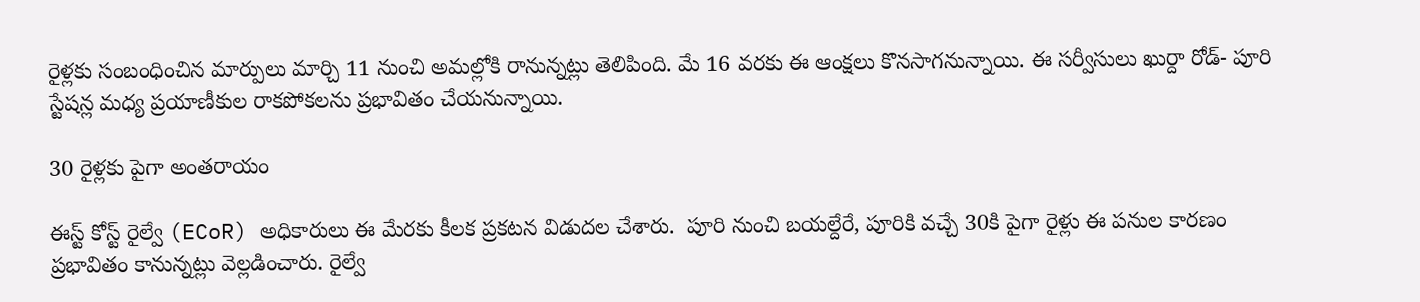రైళ్లకు సంబంధించిన మార్పులు మార్చి 11 నుంచి అమల్లోకి రానున్నట్లు తెలిపింది. మే 16 వరకు ఈ ఆంక్షలు కొనసాగనున్నాయి. ఈ సర్వీసులు ఖుర్దా రోడ్- పూరి స్టేషన్ల మధ్య ప్రయాణీకుల రాకపోకలను ప్రభావితం చేయనున్నాయి.

30 రైళ్లకు పైగా అంతరాయం

ఈస్ట్ కోస్ట్ రైల్వే (ECoR) అధికారులు ఈ మేరకు కీలక ప్రకటన విడుదల చేశారు.  పూరి నుంచి బయల్దేరే, పూరికి వచ్చే 30కి పైగా రైళ్లు ఈ పనుల కారణం ప్రభావితం కానున్నట్లు వెల్లడించారు. రైల్వే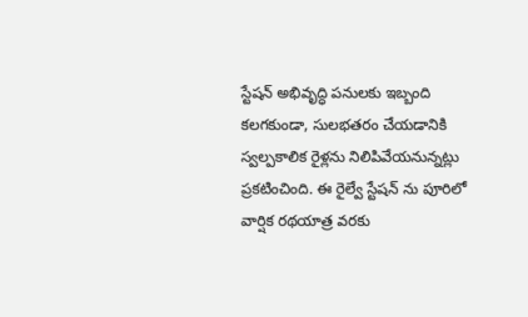స్టేషన్ అభివృద్ధి పనులకు ఇబ్బంది కలగకుండా, సులభతరం చేయడానికి స్వల్పకాలిక రైళ్లను నిలిపివేయనున్నట్లు ప్రకటించింది. ఈ రైల్వే స్టేషన్ ను పూరిలో వార్షిక రథయాత్ర వరకు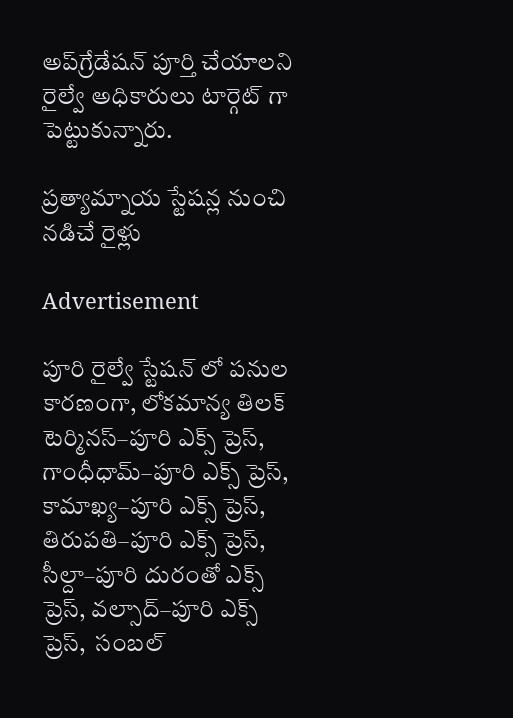అప్‌గ్రేడేషన్ పూర్తి చేయాలని రైల్వే అధికారులు టార్గెట్ గా పెట్టుకున్నారు.

ప్రత్యామ్నాయ స్టేషన్ల నుంచి నడిచే రైళ్లు

Advertisement

పూరి రైల్వే స్టేషన్ లో పనుల కారణంగా, లోకమాన్య తిలక్ టెర్మినస్–పూరి ఎక్స్‌ ప్రెస్, గాంధీధామ్–పూరి ఎక్స్‌ ప్రెస్, కామాఖ్య–పూరి ఎక్స్‌ ప్రెస్, తిరుపతి–పూరి ఎక్స్‌ ప్రెస్, సీల్దా–పూరి దురంతో ఎక్స్‌ ప్రెస్, వల్సాద్–పూరి ఎక్స్‌ ప్రెస్,  సంబల్‌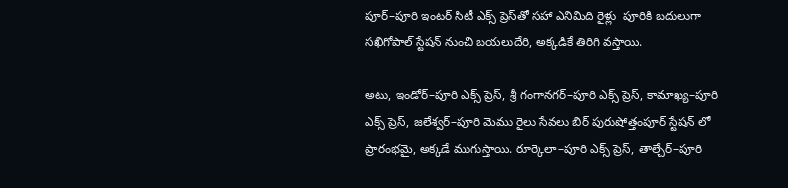పూర్–పూరి ఇంటర్‌ సిటీ ఎక్స్‌ ప్రెస్‌తో సహా ఎనిమిది రైళ్లు  పూరికి బదులుగా సఖిగోపాల్ స్టేషన్ నుంచి బయలుదేరి, అక్కడికే తిరిగి వస్తాయి.

అటు, ఇండోర్–పూరి ఎక్స్‌ ప్రెస్, శ్రీ గంగానగర్–పూరి ఎక్స్‌ ప్రెస్, కామాఖ్య–పూరి ఎక్స్‌ ప్రెస్, జలేశ్వర్–పూరి మెము రైలు సేవలు బిర్ పురుషోత్తంపూర్ స్టేషన్‌ లో ప్రారంభమై, అక్కడే ముగుస్తాయి. రూర్కెలా–పూరి ఎక్స్‌ ప్రెస్, తాల్చేర్–పూరి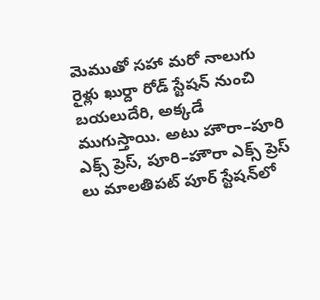మెముతో సహా మరో నాలుగు రైళ్లు ఖుర్దా రోడ్ స్టేషన్ నుంచి బయలుదేరి, అక్కడే ముగుస్తాయి. అటు హౌరా–పూరి ఎక్స్‌ ప్రెస్, పూరి–హౌరా ఎక్స్‌ ప్రెస్‌ లు మాలతిపట్‌ పూర్ స్టేషన్‌లో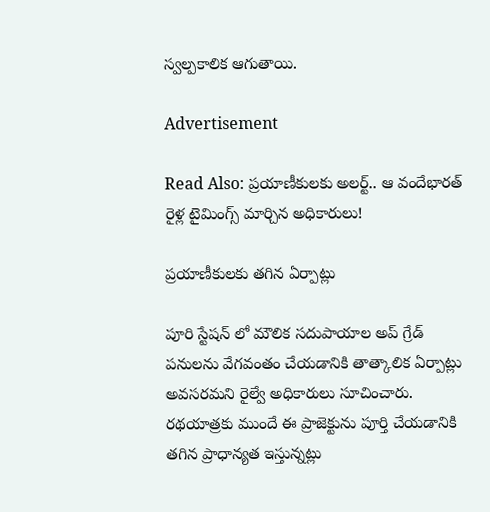స్వల్పకాలిక ఆగుతాయి.

Advertisement

Read Also: ప్రయాణీకులకు అలర్ట్.. ఆ వందేభారత్ రైళ్ల టైమింగ్స్ మార్చిన అధికారులు!

ప్రయాణీకులకు తగిన ఏర్పాట్లు

పూరి స్టేషన్‌ లో మౌలిక సదుపాయాల అప్‌ గ్రేడ్ పనులను వేగవంతం చేయడానికి తాత్కాలిక ఏర్పాట్లు అవసరమని రైల్వే అధికారులు సూచించారు. రథయాత్రకు ముందే ఈ ప్రాజెక్టును పూర్తి చేయడానికి తగిన ప్రాధాన్యత ఇస్తున్నట్లు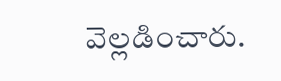వెల్లడించారు.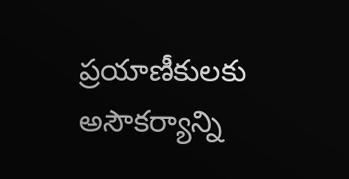ప్రయాణీకులకు అసౌకర్యాన్ని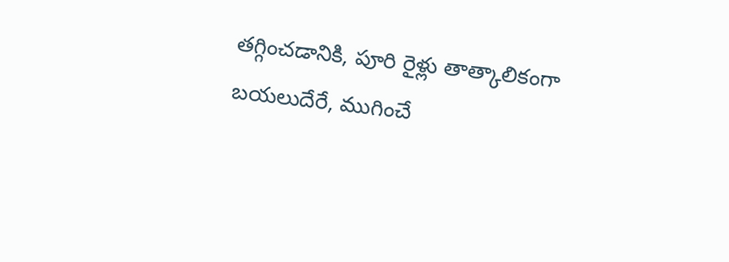తగ్గించడానికి, పూరి రైళ్లు తాత్కాలికంగా బయలుదేరే, ముగించే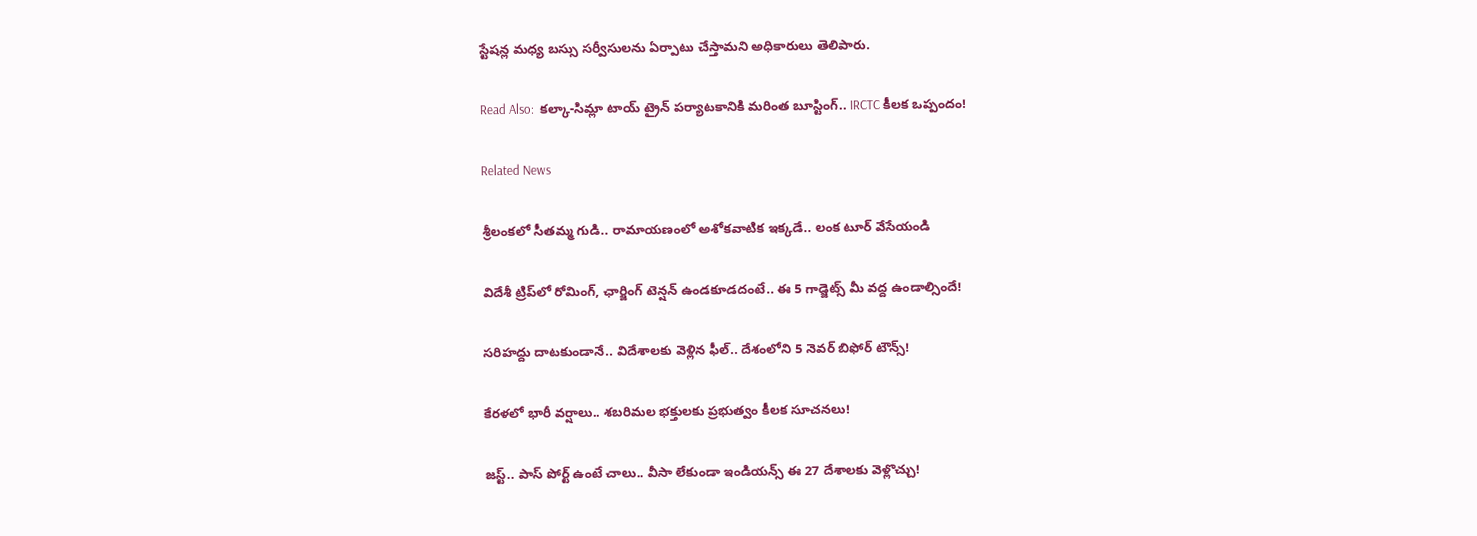స్టేషన్ల మధ్య బస్సు సర్వీసులను ఏర్పాటు చేస్తామని అధికారులు తెలిపారు.

Read Also:  కల్కా-సిమ్లా టాయ్ ట్రైన్ పర్యాటకానికి మరింత బూస్టింగ్.. IRCTC కీలక ఒప్పందం!

Related News

శ్రీలంకలో సీతమ్మ గుడి.. రామాయణంలో అశోకవాటిక ఇక్కడే.. లంక టూర్ వేసేయండి

విదేశీ ట్రిప్‌లో రోమింగ్, ఛార్జింగ్ టెన్షన్ ఉండకూడదంటే.. ఈ 5 గాడ్జెట్స్ మీ వద్ద ఉండాల్సిందే!

సరిహద్దు దాటకుండానే.. విదేశాలకు వెళ్లిన ఫీల్.. దేశంలోని 5 నెవర్ బిఫోర్ టౌన్స్!

కేరళలో భారీ వర్షాలు.. శబరిమల భక్తులకు ప్రభుత్వం కీలక సూచనలు!

జస్ట్.. పాస్‌ పోర్ట్ ఉంటే చాలు.. వీసా లేకుండా ఇండియన్స్ ఈ 27 దేశాలకు వెళ్లొచ్చు!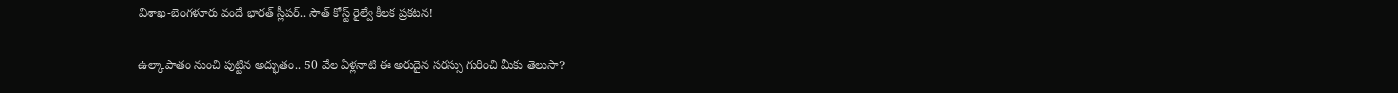విశాఖ-బెంగళూరు వందే భారత్ స్లీపర్‌.. సౌత్ కోస్ట్ రైల్వే కీలక ప్రకటన!

ఉల్కాపాతం నుంచి పుట్టిన అద్భుతం.. 50 వేల ఏళ్లనాటి ఈ అరుదైన సరస్సు గురించి మీకు తెలుసా?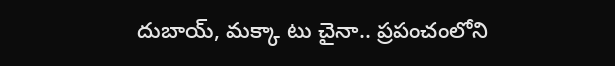దుబాయ్, మక్కా టు చైనా.. ప్రపంచంలోని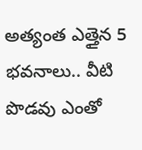అత్యంత ఎత్తైన 5 భవనాలు.. వీటి పొడవు ఎంతో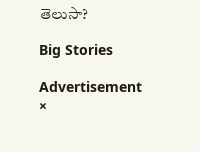తెలుసా?

Big Stories

Advertisement
×